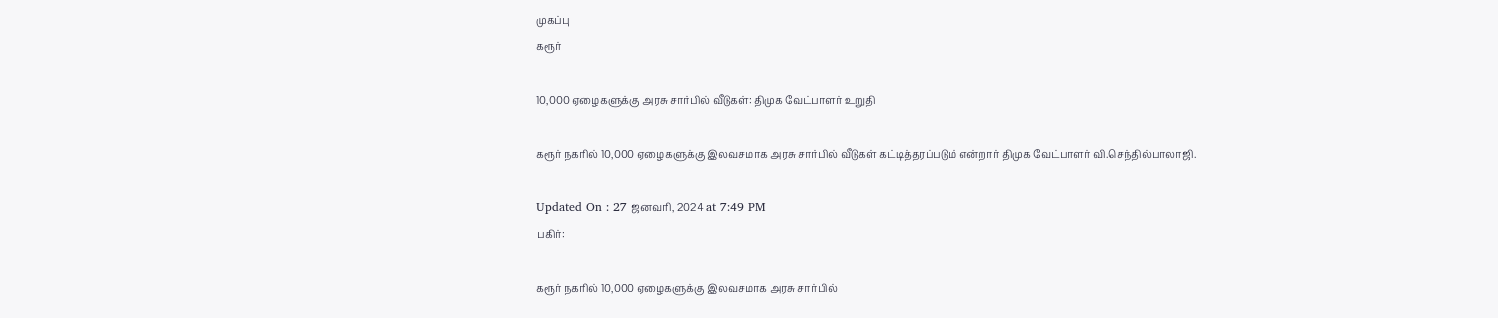முகப்பு
கரூர்

10,000 ஏழைகளுக்கு அரசு சார்பில் வீடுகள்: திமுக வேட்பாளர் உறுதி

கரூர் நகரில் 10,000 ஏழைகளுக்கு இலவசமாக அரசு சார்பில் வீடுகள் கட்டித்தரப்படும் என்றார் திமுக வேட்பாளர் வி.செந்தில்பாலாஜி.

Updated On : 27 ஜனவரி, 2024 at 7:49 PM
பகிர்:

கரூர் நகரில் 10,000 ஏழைகளுக்கு இலவசமாக அரசு சார்பில்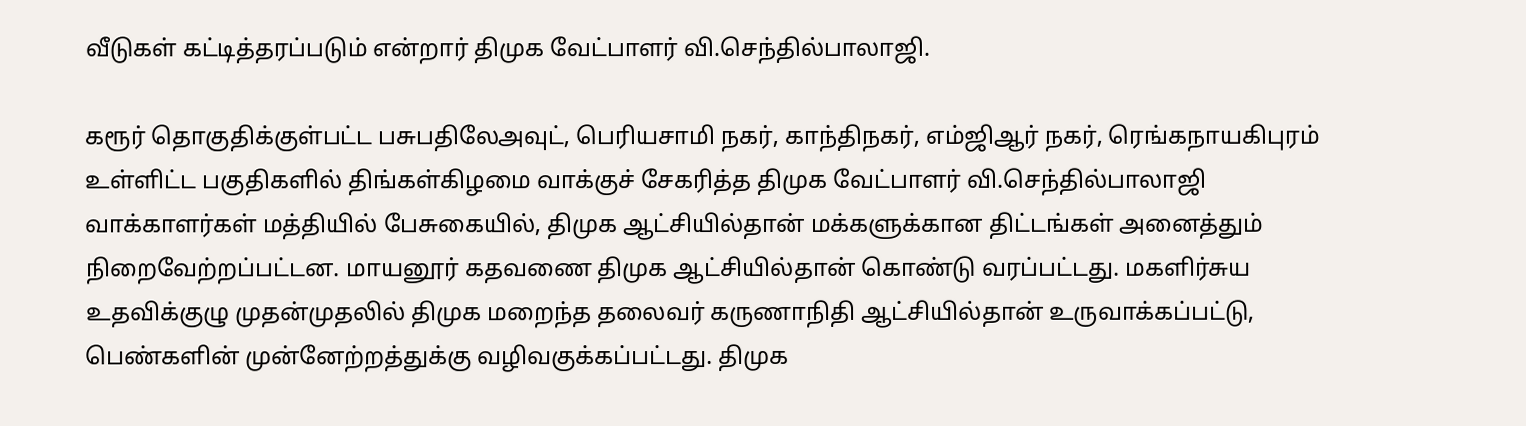வீடுகள் கட்டித்தரப்படும் என்றார் திமுக வேட்பாளர் வி.செந்தில்பாலாஜி.

கரூர் தொகுதிக்குள்பட்ட பசுபதிலேஅவுட், பெரியசாமி நகர், காந்திநகர், எம்ஜிஆர் நகர், ரெங்கநாயகிபுரம் உள்ளிட்ட பகுதிகளில் திங்கள்கிழமை வாக்குச் சேகரித்த திமுக வேட்பாளர் வி.செந்தில்பாலாஜி வாக்காளர்கள் மத்தியில் பேசுகையில், திமுக ஆட்சியில்தான் மக்களுக்கான திட்டங்கள் அனைத்தும் நிறைவேற்றப்பட்டன. மாயனூர் கதவணை திமுக ஆட்சியில்தான் கொண்டு வரப்பட்டது. மகளிர்சுய உதவிக்குழு முதன்முதலில் திமுக மறைந்த தலைவர் கருணாநிதி ஆட்சியில்தான் உருவாக்கப்பட்டு, பெண்களின் முன்னேற்றத்துக்கு வழிவகுக்கப்பட்டது. திமுக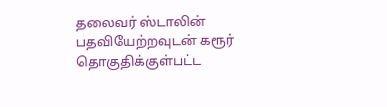தலைவர் ஸ்டாலின் பதவியேற்றவுடன் கரூர் தொகுதிக்குள்பட்ட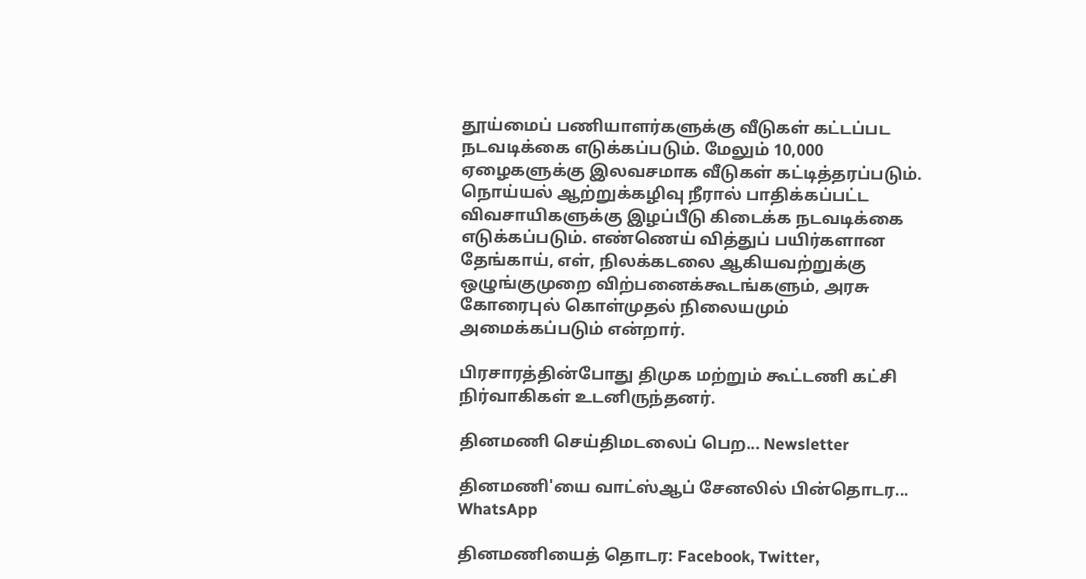தூய்மைப் பணியாளர்களுக்கு வீடுகள் கட்டப்பட நடவடிக்கை எடுக்கப்படும். மேலும் 10,000 ஏழைகளுக்கு இலவசமாக வீடுகள் கட்டித்தரப்படும். நொய்யல் ஆற்றுக்கழிவு நீரால் பாதிக்கப்பட்ட விவசாயிகளுக்கு இழப்பீடு கிடைக்க நடவடிக்கை எடுக்கப்படும். எண்ணெய் வித்துப் பயிர்களான தேங்காய், எள், நிலக்கடலை ஆகியவற்றுக்கு ஒழுங்குமுறை விற்பனைக்கூடங்களும், அரசு கோரைபுல் கொள்முதல் நிலையமும் அமைக்கப்படும் என்றார்.

பிரசாரத்தின்போது திமுக மற்றும் கூட்டணி கட்சி நிர்வாகிகள் உடனிருந்தனர்.

தினமணி செய்திமடலைப் பெற... Newsletter

தினமணி'யை வாட்ஸ்ஆப் சேனலில் பின்தொடர... WhatsApp

தினமணியைத் தொடர: Facebook, Twitter,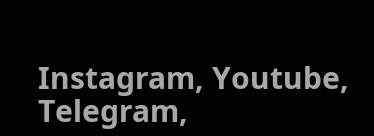Instagram, Youtube, Telegram,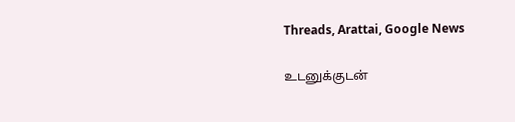Threads, Arattai, Google News

உடனுக்குடன்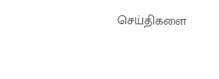செய்திகளை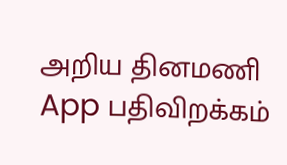அறிய தினமணி App பதிவிறக்கம்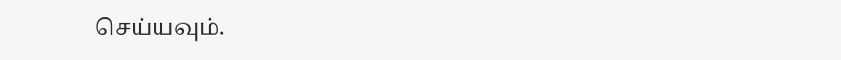செய்யவும்.